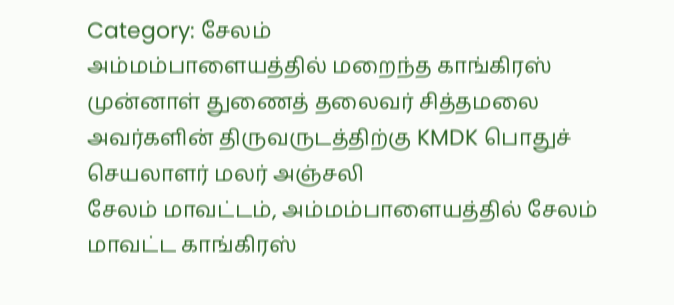Category: சேலம்
அம்மம்பாளையத்தில் மறைந்த காங்கிரஸ் முன்னாள் துணைத் தலைவர் சித்தமலை அவர்களின் திருவருடத்திற்கு KMDK பொதுச் செயலாளர் மலர் அஞ்சலி
சேலம் மாவட்டம், அம்மம்பாளையத்தில் சேலம் மாவட்ட காங்கிரஸ்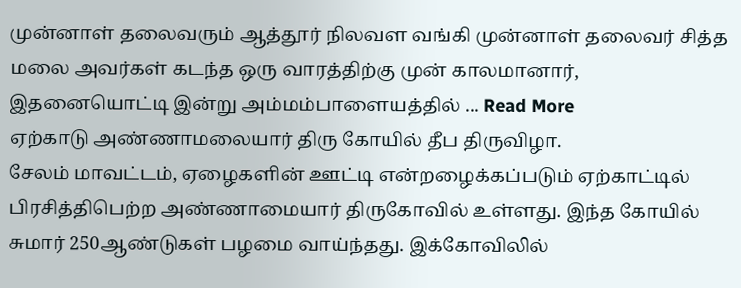முன்னாள் தலைவரும் ஆத்தூர் நிலவள வங்கி முன்னாள் தலைவர் சித்த மலை அவர்கள் கடந்த ஒரு வாரத்திற்கு முன் காலமானார், இதனையொட்டி இன்று அம்மம்பாளையத்தில் ... Read More
ஏற்காடு அண்ணாமலையார் திரு கோயில் தீப திருவிழா.
சேலம் மாவட்டம், ஏழைகளின் ஊட்டி என்றழைக்கப்படும் ஏற்காட்டில் பிரசித்திபெற்ற அண்ணாமையார் திருகோவில் உள்ளது. இந்த கோயில் சுமார் 250ஆண்டுகள் பழமை வாய்ந்தது. இக்கோவிலில்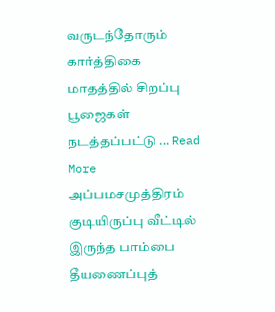வருடந்தோரும் கார்த்திகை மாதத்தில் சிறப்பு பூஜைகள் நடத்தப்பட்டு ... Read More
அப்பமசமுத்திரம் குடியிருப்பு வீட்டில் இருந்த பாம்பை தீயணைப்புத்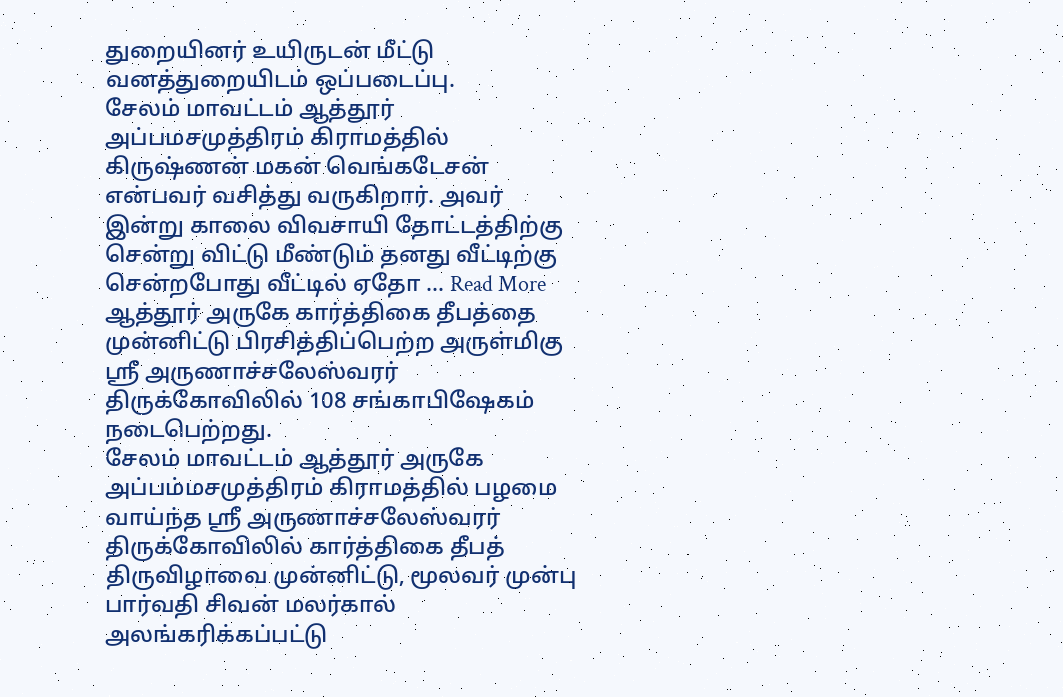துறையினர் உயிருடன் மீட்டு வனத்துறையிடம் ஒப்படைப்பு.
சேலம் மாவட்டம் ஆத்தூர் அப்பமசமுத்திரம் கிராமத்தில் கிருஷ்ணன் மகன் வெங்கடேசன் என்பவர் வசித்து வருகிறார். அவர் இன்று காலை விவசாயி தோட்டத்திற்கு சென்று விட்டு மீண்டும் தனது வீட்டிற்கு சென்றபோது வீட்டில் ஏதோ ... Read More
ஆத்தூர் அருகே கார்த்திகை தீபத்தை முன்னிட்டு பிரசித்திப்பெற்ற அருள்மிகு ஸ்ரீ அருணாச்சலேஸ்வரர் திருக்கோவிலில் 108 சங்காபிஷேகம் நடைபெற்றது.
சேலம் மாவட்டம் ஆத்தூர் அருகே அப்பம்மசமுத்திரம் கிராமத்தில் பழமை வாய்ந்த ஸ்ரீ அருணாச்சலேஸ்வரர் திருக்கோவிலில் கார்த்திகை தீபத் திருவிழாவை முன்னிட்டு, மூலவர் முன்பு பார்வதி சிவன் மலர்கால் அலங்கரிக்கப்பட்டு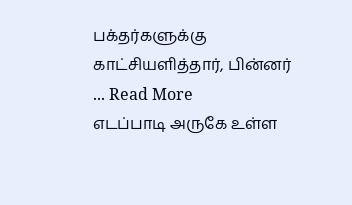பக்தர்களுக்கு காட்சியளித்தார், பின்னர் ... Read More
எடப்பாடி அருகே உள்ள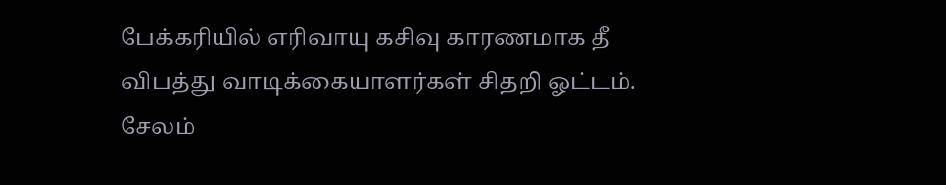பேக்கரியில் எரிவாயு கசிவு காரணமாக தீ விபத்து வாடிக்கையாளர்கள் சிதறி ஓட்டம்.
சேலம்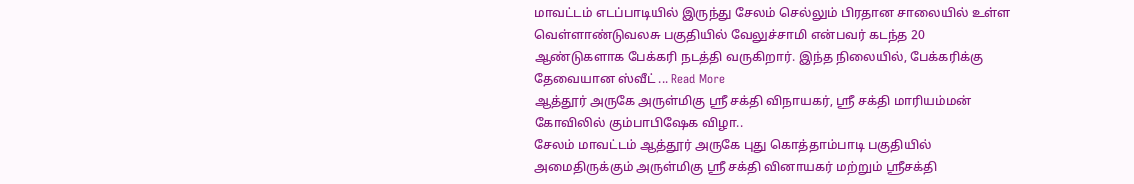மாவட்டம் எடப்பாடியில் இருந்து சேலம் செல்லும் பிரதான சாலையில் உள்ள வெள்ளாண்டுவலசு பகுதியில் வேலுச்சாமி என்பவர் கடந்த 20 ஆண்டுகளாக பேக்கரி நடத்தி வருகிறார். இந்த நிலையில், பேக்கரிக்கு தேவையான ஸ்வீட் ... Read More
ஆத்தூர் அருகே அருள்மிகு ஸ்ரீ சக்தி விநாயகர், ஸ்ரீ சக்தி மாரியம்மன் கோவிலில் கும்பாபிஷேக விழா..
சேலம் மாவட்டம் ஆத்தூர் அருகே புது கொத்தாம்பாடி பகுதியில் அமைதிருக்கும் அருள்மிகு ஸ்ரீ சக்தி வினாயகர் மற்றும் ஸ்ரீசக்தி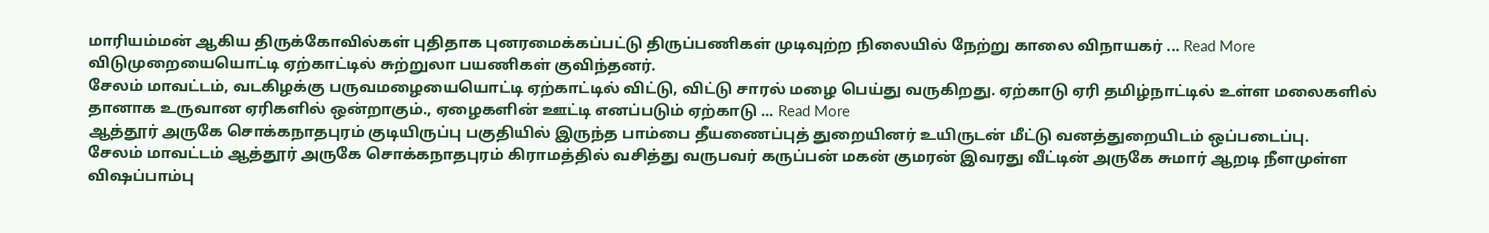மாரியம்மன் ஆகிய திருக்கோவில்கள் புதிதாக புனரமைக்கப்பட்டு திருப்பணிகள் முடிவுற்ற நிலையில் நேற்று காலை விநாயகர் ... Read More
விடுமுறையையொட்டி ஏற்காட்டில் சுற்றுலா பயணிகள் குவிந்தனர்.
சேலம் மாவட்டம், வடகிழக்கு பருவமழையையொட்டி ஏற்காட்டில் விட்டு, விட்டு சாரல் மழை பெய்து வருகிறது. ஏற்காடு ஏரி தமிழ்நாட்டில் உள்ள மலைகளில் தானாக உருவான ஏரிகளில் ஒன்றாகும்., ஏழைகளின் ஊட்டி எனப்படும் ஏற்காடு ... Read More
ஆத்தூர் அருகே சொக்கநாதபுரம் குடியிருப்பு பகுதியில் இருந்த பாம்பை தீயணைப்புத் துறையினர் உயிருடன் மீட்டு வனத்துறையிடம் ஒப்படைப்பு.
சேலம் மாவட்டம் ஆத்தூர் அருகே சொக்கநாதபுரம் கிராமத்தில் வசித்து வருபவர் கருப்பன் மகன் குமரன் இவரது வீட்டின் அருகே சுமார் ஆறடி நீளமுள்ள விஷப்பாம்பு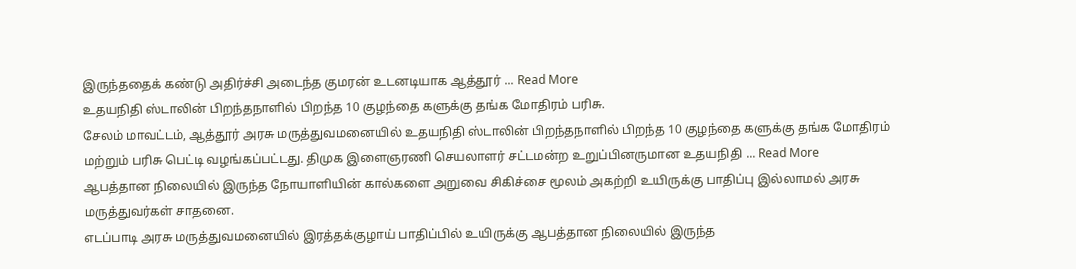இருந்ததைக் கண்டு அதிர்ச்சி அடைந்த குமரன் உடனடியாக ஆத்தூர் ... Read More
உதயநிதி ஸ்டாலின் பிறந்தநாளில் பிறந்த 10 குழந்தை களுக்கு தங்க மோதிரம் பரிசு.
சேலம் மாவட்டம், ஆத்தூர் அரசு மருத்துவமனையில் உதயநிதி ஸ்டாலின் பிறந்தநாளில் பிறந்த 10 குழந்தை களுக்கு தங்க மோதிரம் மற்றும் பரிசு பெட்டி வழங்கப்பட்டது. திமுக இளைஞரணி செயலாளர் சட்டமன்ற உறுப்பினருமான உதயநிதி ... Read More
ஆபத்தான நிலையில் இருந்த நோயாளியின் கால்களை அறுவை சிகிச்சை மூலம் அகற்றி உயிருக்கு பாதிப்பு இல்லாமல் அரசு மருத்துவர்கள் சாதனை.
எடப்பாடி அரசு மருத்துவமனையில் இரத்தக்குழாய் பாதிப்பில் உயிருக்கு ஆபத்தான நிலையில் இருந்த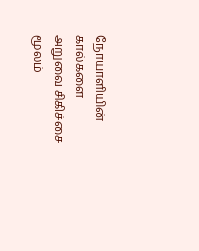நோயாளியின் கால்களை அறுவை சிகிச்சை மூலம்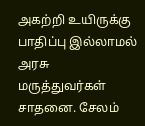அகற்றி உயிருக்கு பாதிப்பு இல்லாமல் அரசு மருத்துவர்கள் சாதனை. சேலம்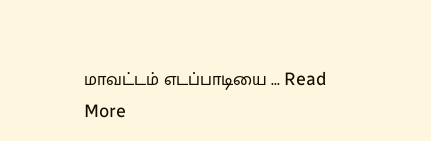மாவட்டம் எடப்பாடியை ... Read More